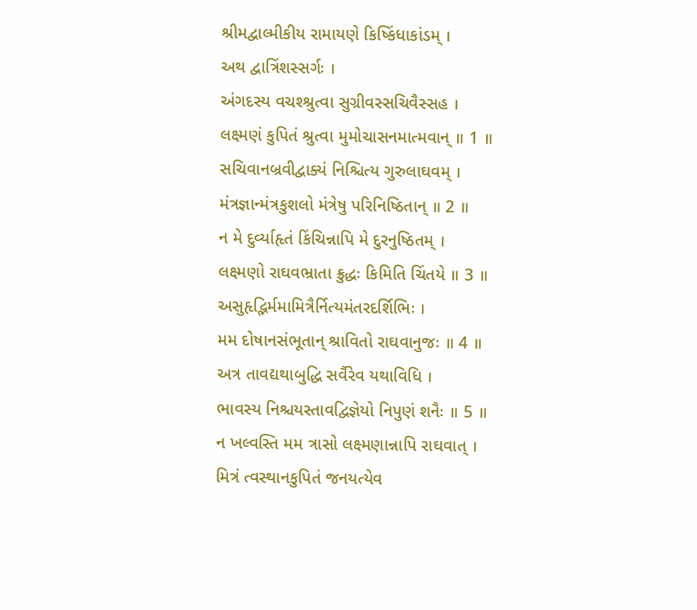શ્રીમદ્વાલ્મીકીય રામાયણે કિષ્કિંધાકાંડમ્ ।
અથ દ્વાત્રિંશસ્સર્ગઃ ।
અંગદસ્ય વચશ્શ્રુત્વા સુગ્રીવસ્સચિવૈસ્સહ ।
લક્ષ્મણં કુપિતં શ્રુત્વા મુમોચાસનમાત્મવાન્ ॥ 1 ॥
સચિવાનબ્રવીદ્વાક્યં નિશ્ચિત્ય ગુરુલાઘવમ્ ।
મંત્રજ્ઞાન્મંત્રકુશલો મંત્રેષુ પરિનિષ્ઠિતાન્ ॥ 2 ॥
ન મે દુર્વ્યાહૃતં કિંચિન્નાપિ મે દુરનુષ્ઠિતમ્ ।
લક્ષ્મણો રાઘવભ્રાતા ક્રુદ્ધઃ કિમિતિ ચિંતયે ॥ 3 ॥
અસુહૃદ્ભિર્મમામિત્રૈર્નિત્યમંતરદર્શિભિઃ ।
મમ દોષાનસંભૂતાન્ શ્રાવિતો રાઘવાનુજઃ ॥ 4 ॥
અત્ર તાવદ્યથાબુદ્ધિ સર્વૈરેવ યથાવિધિ ।
ભાવસ્ય નિશ્ચયસ્તાવદ્વિજ્ઞેયો નિપુણં શનૈઃ ॥ 5 ॥
ન ખલ્વસ્તિ મમ ત્રાસો લક્ષ્મણાન્નાપિ રાઘવાત્ ।
મિત્રં ત્વસ્થાનકુપિતં જનયત્યેવ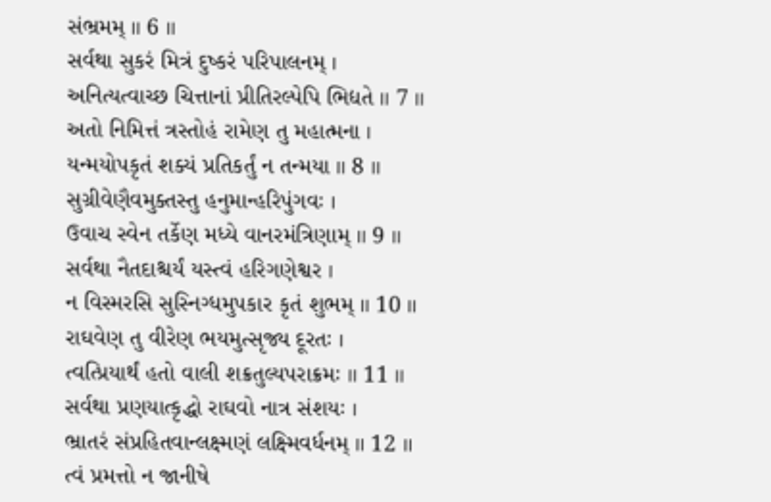સંભ્રમમ્ ॥ 6 ॥
સર્વથા સુકરં મિત્રં દુષ્કરં પરિપાલનમ્ ।
અનિત્યત્વાચ્છ ચિત્તાનાં પ્રીતિરલ્પેપિ ભિદ્યતે ॥ 7 ॥
અતો નિમિત્તં ત્રસ્તોહં રામેણ તુ મહાત્મના ।
યન્મયોપકૃતં શક્યં પ્રતિકર્તું ન તન્મયા ॥ 8 ॥
સુગ્રીવેણૈવમુક્તસ્તુ હનુમાન્હરિપુંગવઃ ।
ઉવાચ સ્વેન તર્કેણ મધ્યે વાનરમંત્રિણામ્ ॥ 9 ॥
સર્વથા નૈતદાશ્ચર્યં યસ્ત્વં હરિગણેશ્વર ।
ન વિસ્મરસિ સુસ્નિગ્ધમુપકાર કૃતં શુભમ્ ॥ 10 ॥
રાઘવેણ તુ વીરેણ ભયમુત્સૃજ્ય દૂરતઃ ।
ત્વત્પ્રિયાર્થં હતો વાલી શક્રતુલ્યપરાક્રમઃ ॥ 11 ॥
સર્વથા પ્રણયાત્કૃદ્ધો રાઘવો નાત્ર સંશયઃ ।
ભ્રાતરં સંપ્રહિતવાન્લક્ષ્મણં લક્ષ્મિવર્ધનમ્ ॥ 12 ॥
ત્વં પ્રમત્તો ન જાનીષે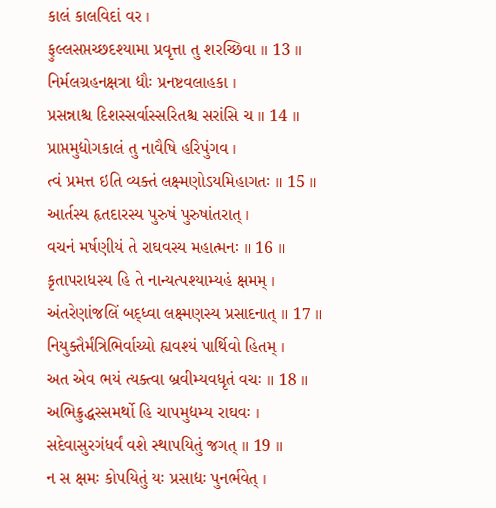કાલં કાલવિદાં વર ।
ફુલ્લસપ્તચ્છદશ્યામા પ્રવૃત્તા તુ શરચ્છિવા ॥ 13 ॥
નિર્મલગ્રહનક્ષત્રા દ્યૌઃ પ્રનષ્ટવલાહકા ।
પ્રસન્નાશ્ચ દિશસ્સર્વાસ્સરિતશ્ચ સરાંસિ ચ ॥ 14 ॥
પ્રાપ્તમુદ્યોગકાલં તુ નાવૈષિ હરિપુંગવ ।
ત્વં પ્રમત્ત ઇતિ વ્યક્તં લક્ષ્મણોઽયમિહાગતઃ ॥ 15 ॥
આર્તસ્ય હૃતદારસ્ય પુરુષં પુરુષાંતરાત્ ।
વચનં મર્ષણીયં તે રાઘવસ્ય મહાત્મનઃ ॥ 16 ॥
કૃતાપરાધસ્ય હિ તે નાન્યત્પશ્યામ્યહં ક્ષમમ્ ।
અંતરેણાંજલિં બદ્ધ્વા લક્ષ્મણસ્ય પ્રસાદનાત્ ॥ 17 ॥
નિયુક્તૈર્મંત્રિભિર્વાચ્યો હ્યવશ્યં પાર્થિવો હિતમ્ ।
અત એવ ભયં ત્યક્ત્વા બ્રવીમ્યવધૃતં વચઃ ॥ 18 ॥
અભિક્રુદ્ધસ્સમર્થો હિ ચાપમુદ્યમ્ય રાઘવઃ ।
સદેવાસુરગંધર્વં વશે સ્થાપયિતું જગત્ ॥ 19 ॥
ન સ ક્ષમઃ કોપયિતું યઃ પ્રસાદ્યઃ પુનર્ભવેત્ ।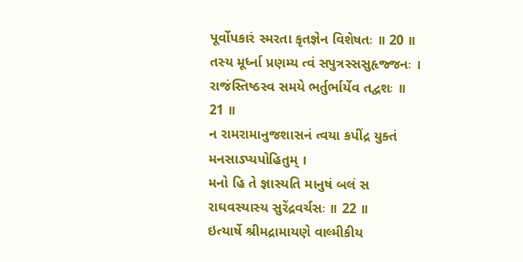પૂર્વોપકારં સ્મરતા કૃતજ્ઞેન વિશેષતઃ ॥ 20 ॥
તસ્ય મૂર્ધ્ના પ્રણમ્ય ત્વં સપુત્રસ્સસુહૃજ્જનઃ ।
રાજંસ્તિષ્ઠસ્વ સમયે ભર્તુર્ભાર્યેવ તદ્વશઃ ॥ 21 ॥
ન રામરામાનુજશાસનં ત્વયા કપીંદ્ર યુક્તં મનસાઽપ્યપોહિતુમ્ ।
મનો હિ તે જ્ઞાસ્યતિ માનુષં બલં સ રાઘવસ્યાસ્ય સુરેંદ્રવર્ચસઃ ॥ 22 ॥
ઇત્યાર્ષે શ્રીમદ્રામાયણે વાલ્મીકીય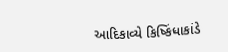આદિકાવ્યે કિષ્કિંધાકાંડે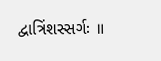દ્વાત્રિંશસ્સર્ગઃ ॥